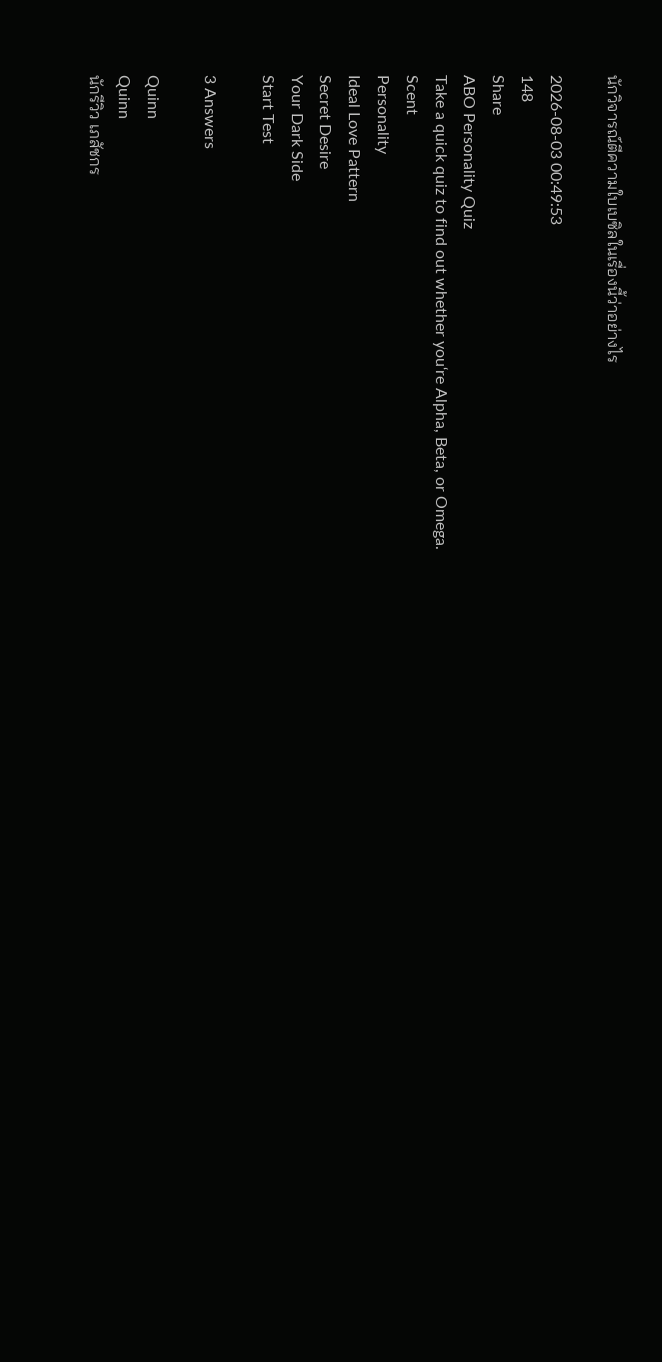นักวิจารณ์ตีความใบเบซิลในเรื่องนี้ว่าอย่างไร

2026-08-03 00:49:53
148
Share
ABO Personality Quiz
Take a quick quiz to find out whether you‘re Alpha, Beta, or Omega.
Scent
Personality
Ideal Love Pattern
Secret Desire
Your Dark Side
Start Test

3 Answers

Quinn
Quinn
นักรีวิว เภสัชกร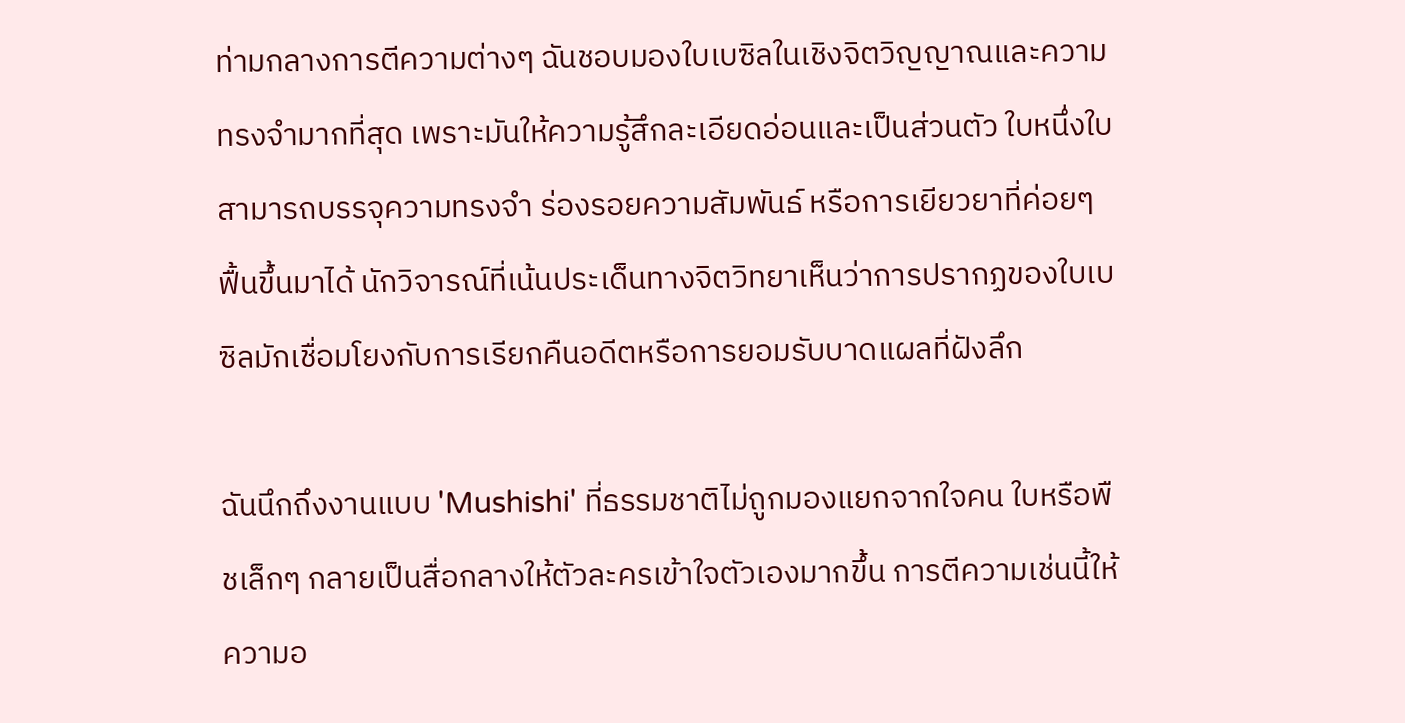ท่ามกลางการตีความต่างๆ ฉันชอบมองใบเบซิลในเชิงจิตวิญญาณและความทรงจำมากที่สุด เพราะมันให้ความรู้สึกละเอียดอ่อนและเป็นส่วนตัว ใบหนึ่งใบสามารถบรรจุความทรงจำ ร่องรอยความสัมพันธ์ หรือการเยียวยาที่ค่อยๆ ฟื้นขึ้นมาได้ นักวิจารณ์ที่เน้นประเด็นทางจิตวิทยาเห็นว่าการปรากฏของใบเบซิลมักเชื่อมโยงกับการเรียกคืนอดีตหรือการยอมรับบาดแผลที่ฝังลึก

ฉันนึกถึงงานแบบ 'Mushishi' ที่ธรรมชาติไม่ถูกมองแยกจากใจคน ใบหรือพืชเล็กๆ กลายเป็นสื่อกลางให้ตัวละครเข้าใจตัวเองมากขึ้น การตีความเช่นนี้ให้ความอ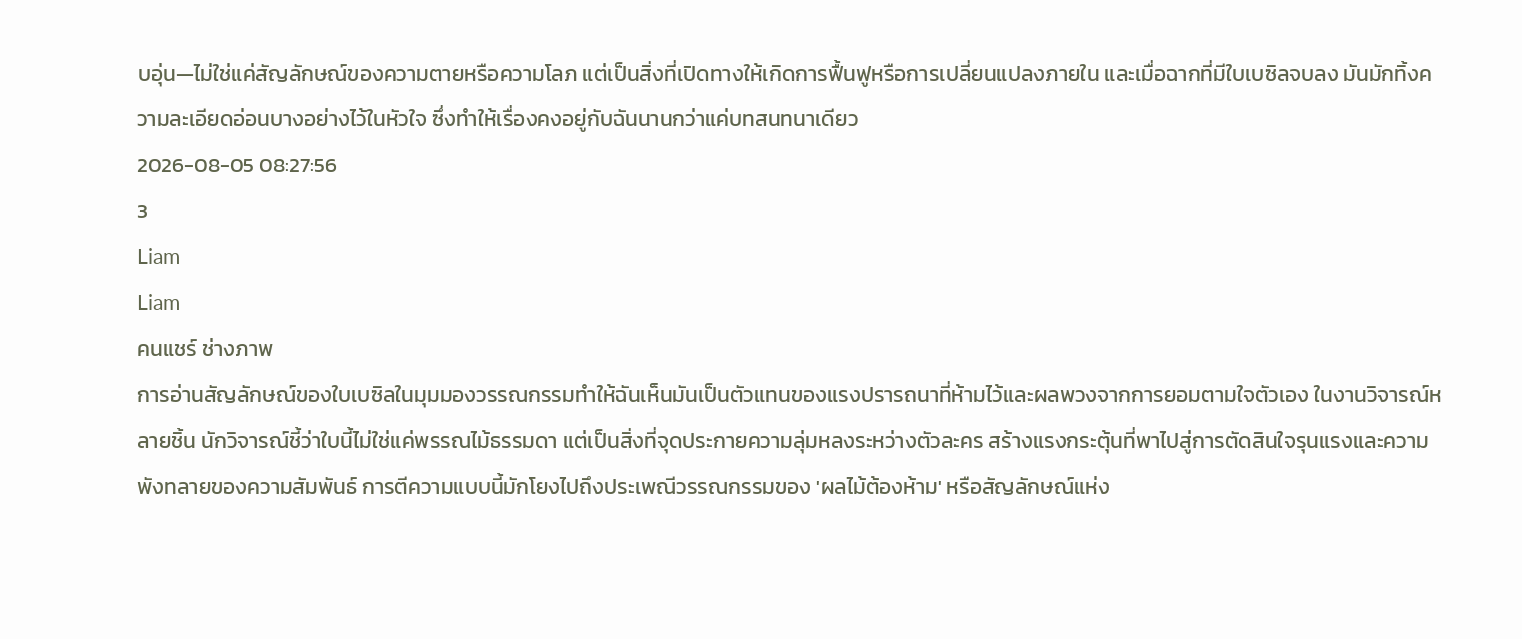บอุ่น—ไม่ใช่แค่สัญลักษณ์ของความตายหรือความโลภ แต่เป็นสิ่งที่เปิดทางให้เกิดการฟื้นฟูหรือการเปลี่ยนแปลงภายใน และเมื่อฉากที่มีใบเบซิลจบลง มันมักทิ้งความละเอียดอ่อนบางอย่างไว้ในหัวใจ ซึ่งทำให้เรื่องคงอยู่กับฉันนานกว่าแค่บทสนทนาเดียว
2026-08-05 08:27:56
3
Liam
Liam
คนแชร์ ช่างภาพ
การอ่านสัญลักษณ์ของใบเบซิลในมุมมองวรรณกรรมทำให้ฉันเห็นมันเป็นตัวแทนของแรงปรารถนาที่ห้ามไว้และผลพวงจากการยอมตามใจตัวเอง ในงานวิจารณ์หลายชิ้น นักวิจารณ์ชี้ว่าใบนี้ไม่ใช่แค่พรรณไม้ธรรมดา แต่เป็นสิ่งที่จุดประกายความลุ่มหลงระหว่างตัวละคร สร้างแรงกระตุ้นที่พาไปสู่การตัดสินใจรุนแรงและความพังทลายของความสัมพันธ์ การตีความแบบนี้มักโยงไปถึงประเพณีวรรณกรรมของ 'ผลไม้ต้องห้าม' หรือสัญลักษณ์แห่ง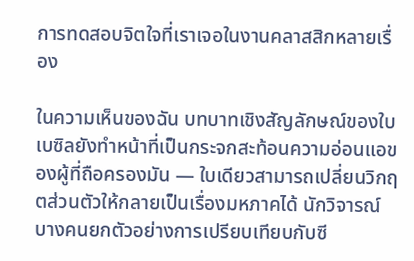การทดสอบจิตใจที่เราเจอในงานคลาสสิกหลายเรื่อง

ในความเห็นของฉัน บทบาทเชิงสัญลักษณ์ของใบเบซิลยังทำหน้าที่เป็นกระจกสะท้อนความอ่อนแอของผู้ที่ถือครองมัน — ใบเดียวสามารถเปลี่ยนวิกฤตส่วนตัวให้กลายเป็นเรื่องมหภาคได้ นักวิจารณ์บางคนยกตัวอย่างการเปรียบเทียบกับซี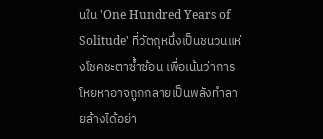นใน 'One Hundred Years of Solitude' ที่วัตถุหนึ่งเป็นชนวนแห่งโชคชะตาซ้ำซ้อน เพื่อเน้นว่าการโหยหาอาจถูกกลายเป็นพลังทำลายล้างได้อย่า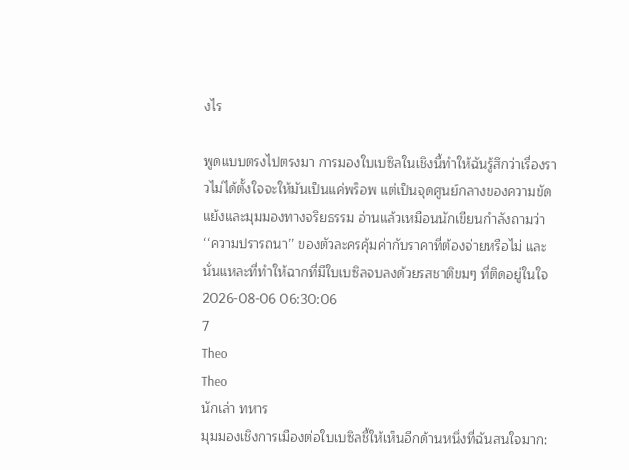งไร

พูดแบบตรงไปตรงมา การมองใบเบซิลในเชิงนี้ทำให้ฉันรู้สึกว่าเรื่องราวไม่ได้ตั้งใจจะให้มันเป็นแค่พร็อพ แต่เป็นจุดศูนย์กลางของความขัดแย้งและมุมมองทางจริยธรรม อ่านแล้วเหมือนนักเขียนกำลังถามว่า ‘‘ความปรารถนา’’ ของตัวละครคุ้มค่ากับราคาที่ต้องจ่ายหรือไม่ และนั่นแหละที่ทำให้ฉากที่มีใบเบซิลจบลงด้วยรสชาติขมๆ ที่ติดอยู่ในใจ
2026-08-06 06:30:06
7
Theo
Theo
นักเล่า ทหาร
มุมมองเชิงการเมืองต่อใบเบซิลชี้ให้เห็นอีกด้านหนึ่งที่ฉันสนใจมาก: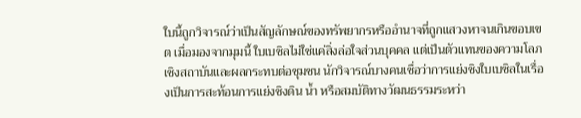ใบนี้ถูกวิจารณ์ว่าเป็นสัญลักษณ์ของทรัพยากรหรืออำนาจที่ถูกแสวงหาจนเกินขอบเขต เมื่อมองจากมุมนี้ ใบเบซิลไม่ใช่แค่สิ่งล่อใจส่วนบุคคล แต่เป็นตัวแทนของความโลภเชิงสถาบันและผลกระทบต่อชุมชน นักวิจารณ์บางคนเชื่อว่าการแย่งชิงใบเบซิลในเรื่องเป็นการสะท้อนการแย่งชิงดิน น้ำ หรือสมบัติทางวัฒนธรรมระหว่า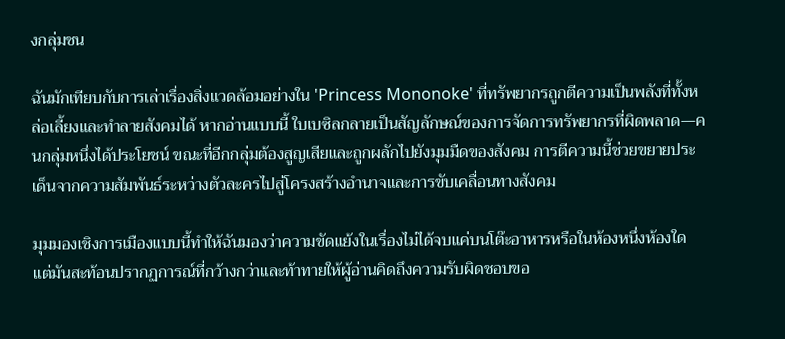งกลุ่มชน

ฉันมักเทียบกับการเล่าเรื่องสิ่งแวดล้อมอย่างใน 'Princess Mononoke' ที่ทรัพยากรถูกตีความเป็นพลังที่ทั้งหล่อเลี้ยงและทำลายสังคมได้ หากอ่านแบบนี้ ใบเบซิลกลายเป็นสัญลักษณ์ของการจัดการทรัพยากรที่ผิดพลาด—คนกลุ่มหนึ่งได้ประโยชน์ ขณะที่อีกกลุ่มต้องสูญเสียและถูกผลักไปยังมุมมืดของสังคม การตีความนี้ช่วยขยายประเด็นจากความสัมพันธ์ระหว่างตัวละครไปสู่โครงสร้างอำนาจและการขับเคลื่อนทางสังคม

มุมมองเชิงการเมืองแบบนี้ทำให้ฉันมองว่าความขัดแย้งในเรื่องไม่ได้จบแค่บนโต๊ะอาหารหรือในห้องหนึ่งห้องใด แต่มันสะท้อนปรากฏการณ์ที่กว้างกว่าและท้าทายให้ผู้อ่านคิดถึงความรับผิดชอบขอ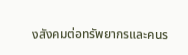งสังคมต่อทรัพยากรและคนร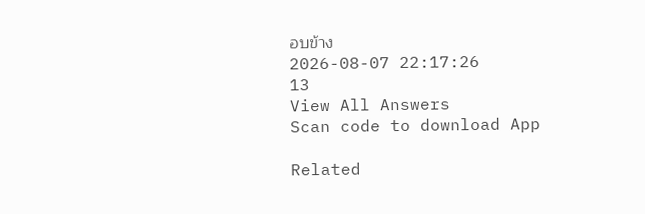อบข้าง
2026-08-07 22:17:26
13
View All Answers
Scan code to download App

Related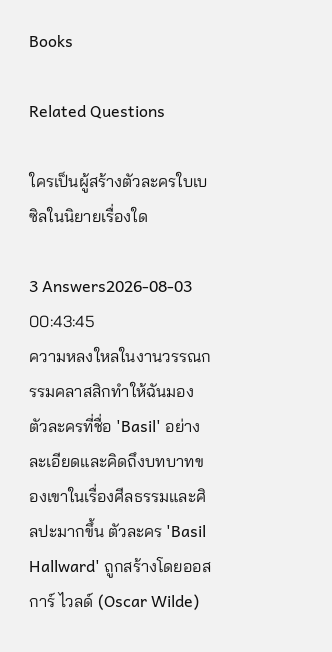Books

Related Questions

ใครเป็นผู้สร้างตัวละครใบเบซิลในนิยายเรื่องใด

3 Answers2026-08-03 00:43:45
ความหลงใหลในงานวรรณกรรมคลาสสิกทำให้ฉันมองตัวละครที่ชื่อ 'Basil' อย่างละเอียดและคิดถึงบทบาทของเขาในเรื่องศีลธรรมและศิลปะมากขึ้น ตัวละคร 'Basil Hallward' ถูกสร้างโดยออสการ์ ไวลด์ (Oscar Wilde)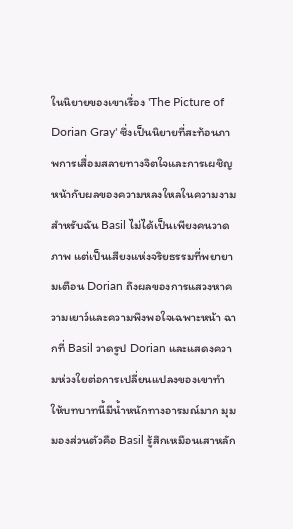ในนิยายของเขาเรื่อง 'The Picture of Dorian Gray' ซึ่งเป็นนิยายที่สะท้อนภาพการเสื่อมสลายทางจิตใจและการเผชิญหน้ากับผลของความหลงใหลในความงาม สำหรับฉัน Basil ไม่ได้เป็นเพียงคนวาดภาพ แต่เป็นเสียงแห่งจริยธรรมที่พยายามเตือน Dorian ถึงผลของการแสวงหาความเยาว์และความพึงพอใจเฉพาะหน้า ฉากที่ Basil วาดรูป Dorian และแสดงความห่วงใยต่อการเปลี่ยนแปลงของเขาทำให้บทบาทนี้มีน้ำหนักทางอารมณ์มาก มุมมองส่วนตัวคือ Basil รู้สึกเหมือนเสาหลัก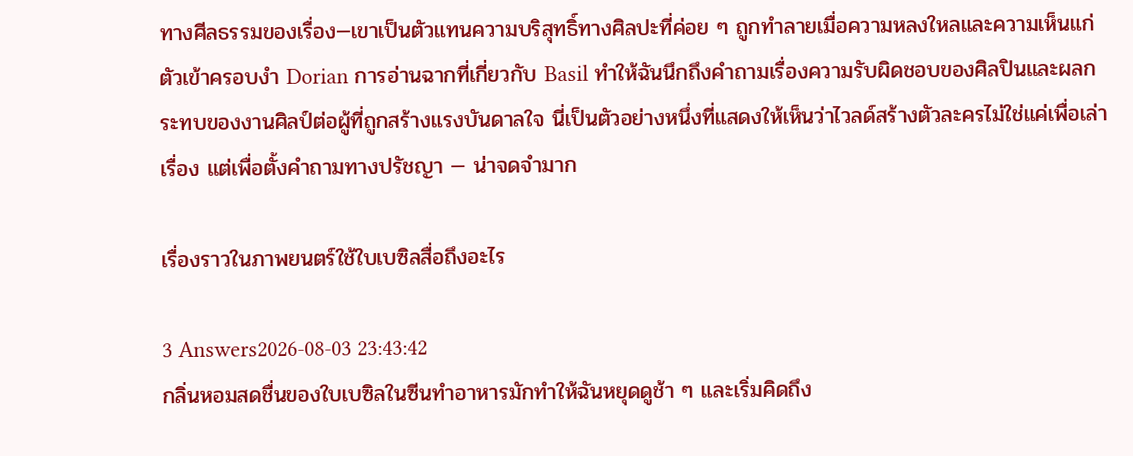ทางศีลธรรมของเรื่อง—เขาเป็นตัวแทนความบริสุทธิ์ทางศิลปะที่ค่อย ๆ ถูกทำลายเมื่อความหลงใหลและความเห็นแก่ตัวเข้าครอบงำ Dorian การอ่านฉากที่เกี่ยวกับ Basil ทำให้ฉันนึกถึงคำถามเรื่องความรับผิดชอบของศิลปินและผลกระทบของงานศิลป์ต่อผู้ที่ถูกสร้างแรงบันดาลใจ นี่เป็นตัวอย่างหนึ่งที่แสดงให้เห็นว่าไวลด์สร้างตัวละครไม่ใช่แค่เพื่อเล่าเรื่อง แต่เพื่อตั้งคำถามทางปรัชญา — น่าจดจำมาก

เรื่องราวในภาพยนตร์ใช้ใบเบซิลสื่อถึงอะไร

3 Answers2026-08-03 23:43:42
กลิ่นหอมสดชื่นของใบเบซิลในซีนทำอาหารมักทำให้ฉันหยุดดูช้า ๆ และเริ่มคิดถึง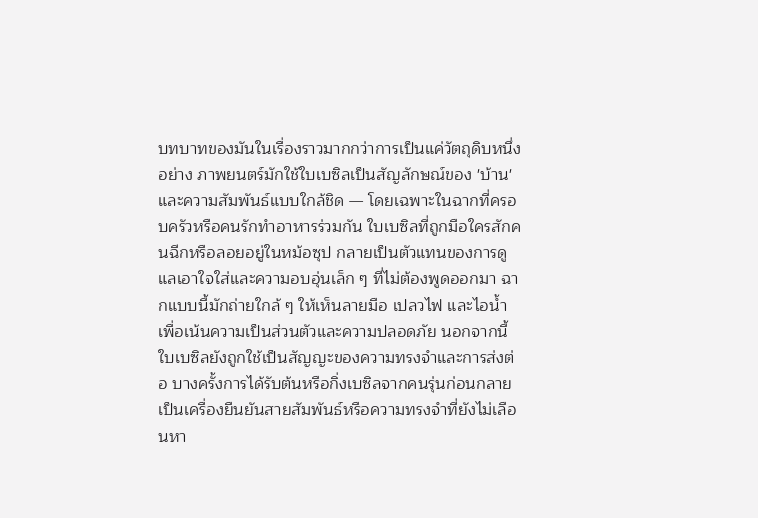บทบาทของมันในเรื่องราวมากกว่าการเป็นแค่วัตถุดิบหนึ่งอย่าง ภาพยนตร์มักใช้ใบเบซิลเป็นสัญลักษณ์ของ 'บ้าน' และความสัมพันธ์แบบใกล้ชิด — โดยเฉพาะในฉากที่ครอบครัวหรือคนรักทำอาหารร่วมกัน ใบเบซิลที่ถูกมือใครสักคนฉีกหรือลอยอยู่ในหม้อซุป กลายเป็นตัวแทนของการดูแลเอาใจใส่และความอบอุ่นเล็ก ๆ ที่ไม่ต้องพูดออกมา ฉากแบบนี้มักถ่ายใกล้ ๆ ให้เห็นลายมือ เปลวไฟ และไอน้ำ เพื่อเน้นความเป็นส่วนตัวและความปลอดภัย นอกจากนี้ ใบเบซิลยังถูกใช้เป็นสัญญะของความทรงจำและการส่งต่อ บางครั้งการได้รับต้นหรือกิ่งเบซิลจากคนรุ่นก่อนกลายเป็นเครื่องยืนยันสายสัมพันธ์หรือความทรงจำที่ยังไม่เลือนหา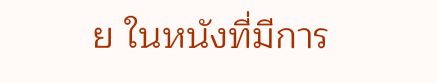ย ในหนังที่มีการ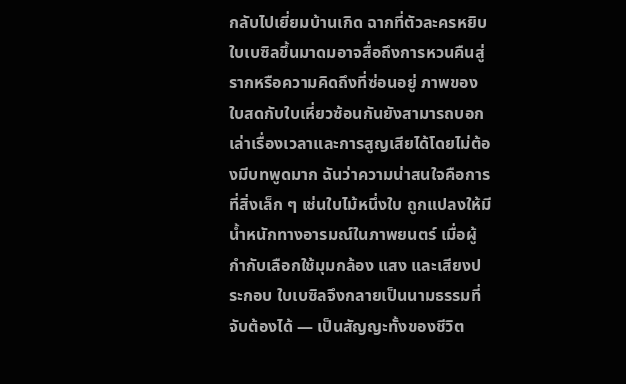กลับไปเยี่ยมบ้านเกิด ฉากที่ตัวละครหยิบใบเบซิลขึ้นมาดมอาจสื่อถึงการหวนคืนสู่รากหรือความคิดถึงที่ซ่อนอยู่ ภาพของใบสดกับใบเหี่ยวซ้อนกันยังสามารถบอกเล่าเรื่องเวลาและการสูญเสียได้โดยไม่ต้องมีบทพูดมาก ฉันว่าความน่าสนใจคือการที่สิ่งเล็ก ๆ เช่นใบไม้หนึ่งใบ ถูกแปลงให้มีน้ำหนักทางอารมณ์ในภาพยนตร์ เมื่อผู้กำกับเลือกใช้มุมกล้อง แสง และเสียงประกอบ ใบเบซิลจึงกลายเป็นนามธรรมที่จับต้องได้ — เป็นสัญญะทั้งของชีวิต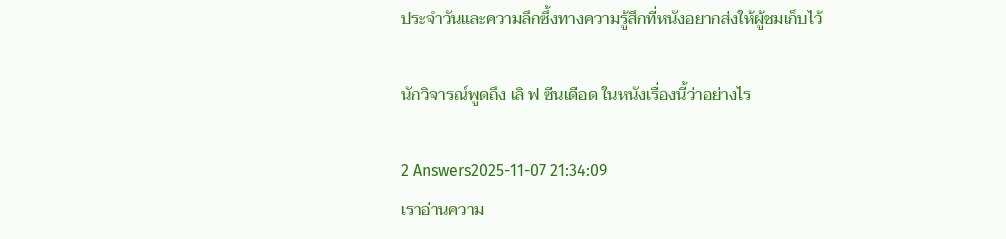ประจำวันและความลึกซึ้งทางความรู้สึกที่หนังอยากส่งให้ผู้ชมเก็บไว้

นักวิจารณ์พูดถึง เลิ ฟ ซีนเดือด ในหนังเรื่องนี้ว่าอย่างไร

2 Answers2025-11-07 21:34:09
เราอ่านความ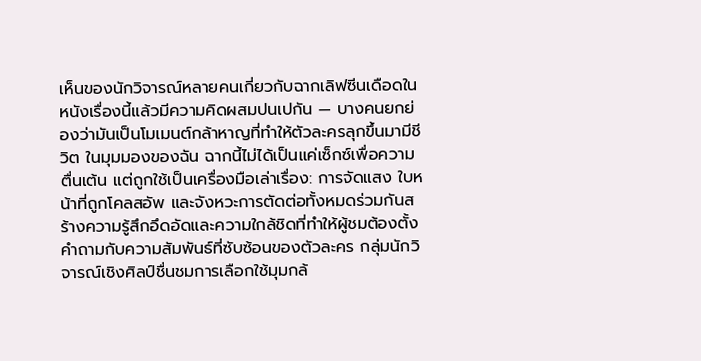เห็นของนักวิจารณ์หลายคนเกี่ยวกับฉากเลิฟซีนเดือดในหนังเรื่องนี้แล้วมีความคิดผสมปนเปกัน — บางคนยกย่องว่ามันเป็นโมเมนต์กล้าหาญที่ทำให้ตัวละครลุกขึ้นมามีชีวิต ในมุมมองของฉัน ฉากนี้ไม่ได้เป็นแค่เซ็กซ์เพื่อความตื่นเต้น แต่ถูกใช้เป็นเครื่องมือเล่าเรื่อง: การจัดแสง ใบหน้าที่ถูกโคลสอัพ และจังหวะการตัดต่อทั้งหมดร่วมกันสร้างความรู้สึกอึดอัดและความใกล้ชิดที่ทำให้ผู้ชมต้องตั้งคำถามกับความสัมพันธ์ที่ซับซ้อนของตัวละคร กลุ่มนักวิจารณ์เชิงศิลป์ชื่นชมการเลือกใช้มุมกล้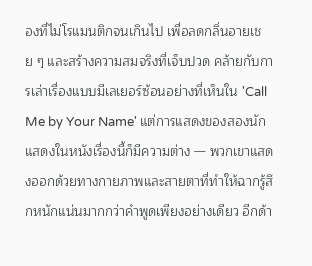องที่ไม่โรแมนติกจนเกินไป เพื่อลดกลิ่นอายเชย ๆ และสร้างความสมจริงที่เจ็บปวด คล้ายกับการเล่าเรื่องแบบมีเลเยอร์ซ้อนอย่างที่เห็นใน 'Call Me by Your Name' แต่การแสดงของสองนักแสดงในหนังเรื่องนี้ก็มีความต่าง — พวกเขาแสดงออกด้วยทางกายภาพและสายตาที่ทำให้ฉากรู้สึกหนักแน่นมากกว่าคำพูดเพียงอย่างเดียว อีกด้า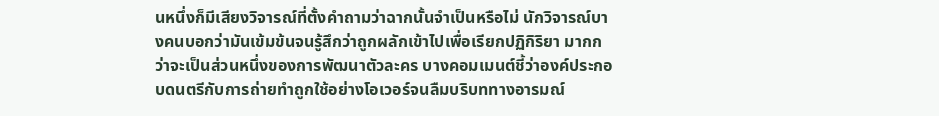นหนึ่งก็มีเสียงวิจารณ์ที่ตั้งคำถามว่าฉากนั้นจำเป็นหรือไม่ นักวิจารณ์บางคนบอกว่ามันเข้มข้นจนรู้สึกว่าถูกผลักเข้าไปเพื่อเรียกปฏิกิริยา มากกว่าจะเป็นส่วนหนึ่งของการพัฒนาตัวละคร บางคอมเมนต์ชี้ว่าองค์ประกอบดนตรีกับการถ่ายทำถูกใช้อย่างโอเวอร์จนลืมบริบททางอารมณ์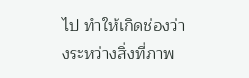ไป ทำให้เกิดช่องว่างระหว่างสิ่งที่ภาพ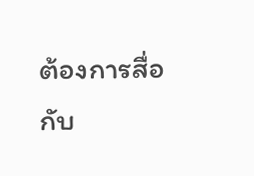ต้องการสื่อกับ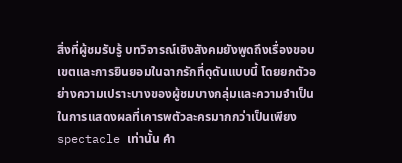สิ่งที่ผู้ชมรับรู้ บทวิจารณ์เชิงสังคมยังพูดถึงเรื่องขอบเขตและการยินยอมในฉากรักที่ดุดันแบบนี้ โดยยกตัวอย่างความเปราะบางของผู้ชมบางกลุ่มและความจำเป็นในการแสดงผลที่เคารพตัวละครมากกว่าเป็นเพียง spectacle เท่านั้น คำ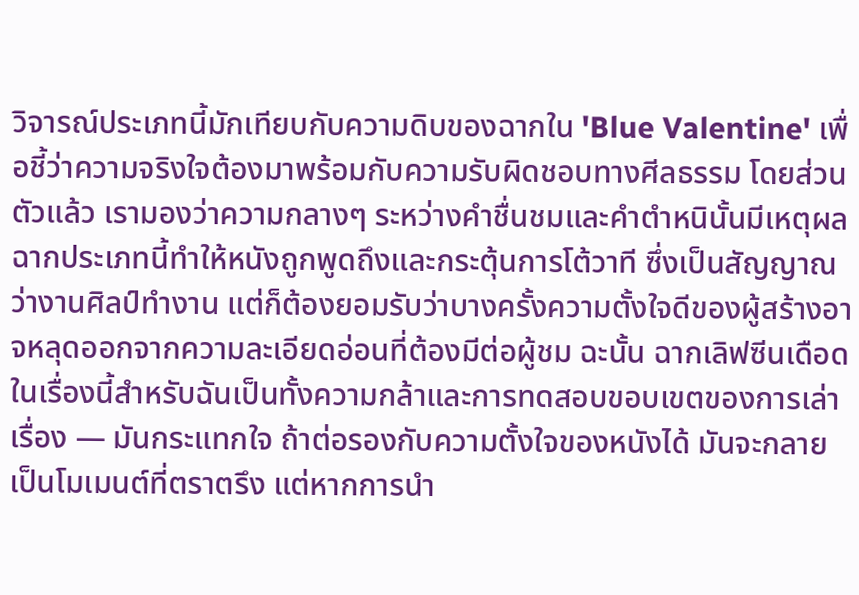วิจารณ์ประเภทนี้มักเทียบกับความดิบของฉากใน 'Blue Valentine' เพื่อชี้ว่าความจริงใจต้องมาพร้อมกับความรับผิดชอบทางศีลธรรม โดยส่วนตัวแล้ว เรามองว่าความกลางๆ ระหว่างคำชื่นชมและคำตำหนินั้นมีเหตุผล ฉากประเภทนี้ทำให้หนังถูกพูดถึงและกระตุ้นการโต้วาที ซึ่งเป็นสัญญาณว่างานศิลป์ทำงาน แต่ก็ต้องยอมรับว่าบางครั้งความตั้งใจดีของผู้สร้างอาจหลุดออกจากความละเอียดอ่อนที่ต้องมีต่อผู้ชม ฉะนั้น ฉากเลิฟซีนเดือดในเรื่องนี้สำหรับฉันเป็นทั้งความกล้าและการทดสอบขอบเขตของการเล่าเรื่อง — มันกระแทกใจ ถ้าต่อรองกับความตั้งใจของหนังได้ มันจะกลายเป็นโมเมนต์ที่ตราตรึง แต่หากการนำ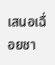เสนอเฉื่อยชา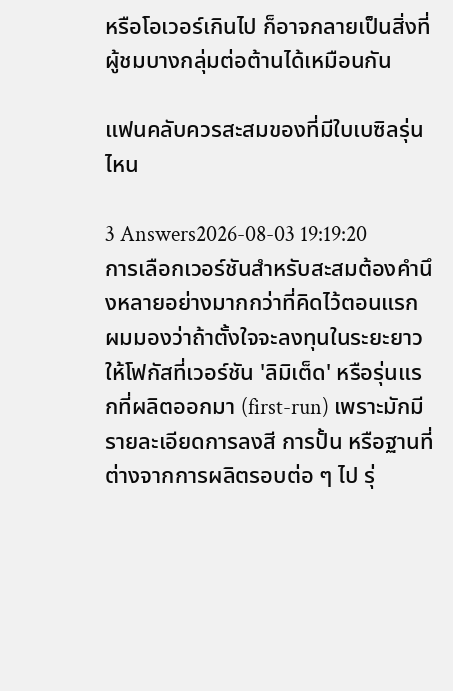หรือโอเวอร์เกินไป ก็อาจกลายเป็นสิ่งที่ผู้ชมบางกลุ่มต่อต้านได้เหมือนกัน

แฟนคลับควรสะสมของที่มีใบเบซิลรุ่นไหน

3 Answers2026-08-03 19:19:20
การเลือกเวอร์ชันสำหรับสะสมต้องคำนึงหลายอย่างมากกว่าที่คิดไว้ตอนแรก ผมมองว่าถ้าตั้งใจจะลงทุนในระยะยาว ให้โฟกัสที่เวอร์ชัน 'ลิมิเต็ด' หรือรุ่นแรกที่ผลิตออกมา (first-run) เพราะมักมีรายละเอียดการลงสี การปั้น หรือฐานที่ต่างจากการผลิตรอบต่อ ๆ ไป รุ่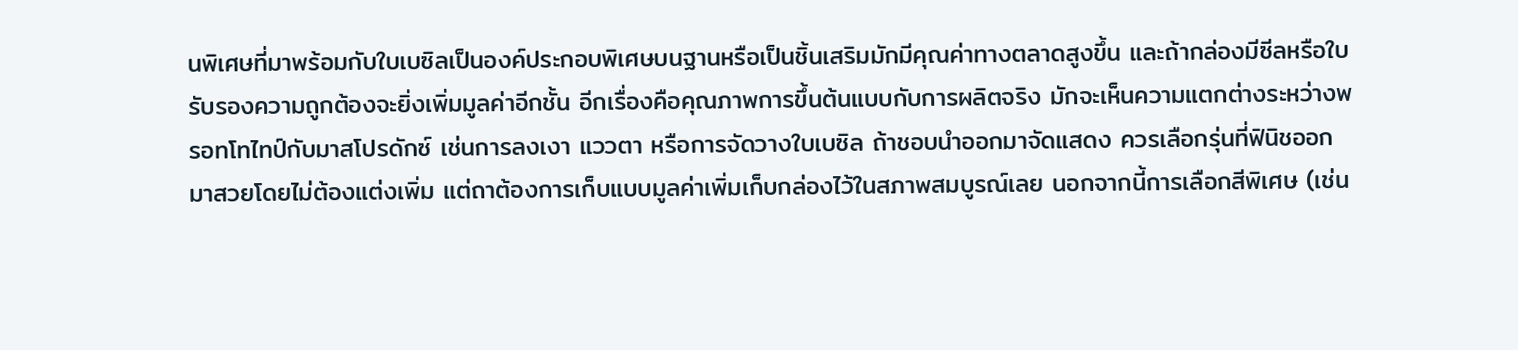นพิเศษที่มาพร้อมกับใบเบซิลเป็นองค์ประกอบพิเศษบนฐานหรือเป็นชิ้นเสริมมักมีคุณค่าทางตลาดสูงขึ้น และถ้ากล่องมีซีลหรือใบรับรองความถูกต้องจะยิ่งเพิ่มมูลค่าอีกชั้น อีกเรื่องคือคุณภาพการขึ้นต้นแบบกับการผลิตจริง มักจะเห็นความแตกต่างระหว่างพรอทโทไทป์กับมาสโปรดักซ์ เช่นการลงเงา แววตา หรือการจัดวางใบเบซิล ถ้าชอบนำออกมาจัดแสดง ควรเลือกรุ่นที่ฟินิชออกมาสวยโดยไม่ต้องแต่งเพิ่ม แต่ถาต้องการเก็บแบบมูลค่าเพิ่มเก็บกล่องไว้ในสภาพสมบูรณ์เลย นอกจากนี้การเลือกสีพิเศษ (เช่น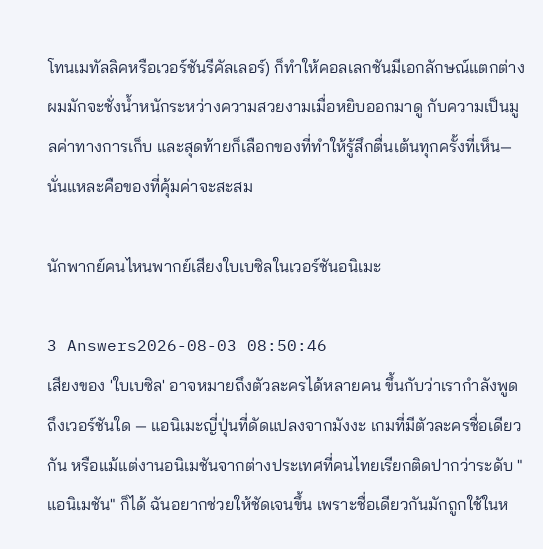โทนเมทัลลิคหรือเวอร์ชันรีคัลเลอร์) ก็ทำให้คอลเลกชันมีเอกลักษณ์แตกต่าง ผมมักจะชั่งน้ำหนักระหว่างความสวยงามเมื่อหยิบออกมาดู กับความเป็นมูลค่าทางการเก็บ และสุดท้ายก็เลือกของที่ทำให้รู้สึกตื่นเต้นทุกครั้งที่เห็น—นั่นแหละคือของที่คุ้มค่าจะสะสม

นักพากย์คนไหนพากย์เสียงใบเบซิลในเวอร์ชันอนิเมะ

3 Answers2026-08-03 08:50:46
เสียงของ 'ใบเบซิล' อาจหมายถึงตัวละครได้หลายคน ขึ้นกับว่าเรากำลังพูดถึงเวอร์ชันใด — แอนิเมะญี่ปุ่นที่ดัดแปลงจากมังงะ เกมที่มีตัวละครชื่อเดียวกัน หรือแม้แต่งานอนิเมชันจากต่างประเทศที่คนไทยเรียกติดปากว่าระดับ "แอนิเมชัน" ก็ได้ ฉันอยากช่วยให้ชัดเจนขึ้น เพราะชื่อเดียวกันมักถูกใช้ในห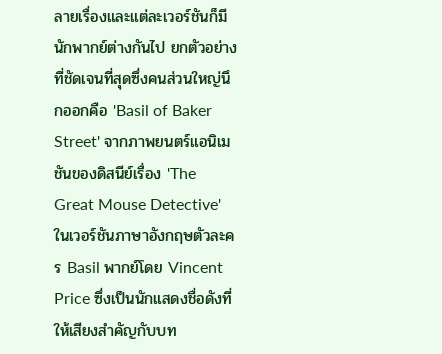ลายเรื่องและแต่ละเวอร์ชันก็มีนักพากย์ต่างกันไป ยกตัวอย่างที่ชัดเจนที่สุดซึ่งคนส่วนใหญ่นึกออกคือ 'Basil of Baker Street' จากภาพยนตร์แอนิเมชันของดิสนีย์เรื่อง 'The Great Mouse Detective' ในเวอร์ชันภาษาอังกฤษตัวละคร Basil พากย์โดย Vincent Price ซึ่งเป็นนักแสดงชื่อดังที่ให้เสียงสำคัญกับบท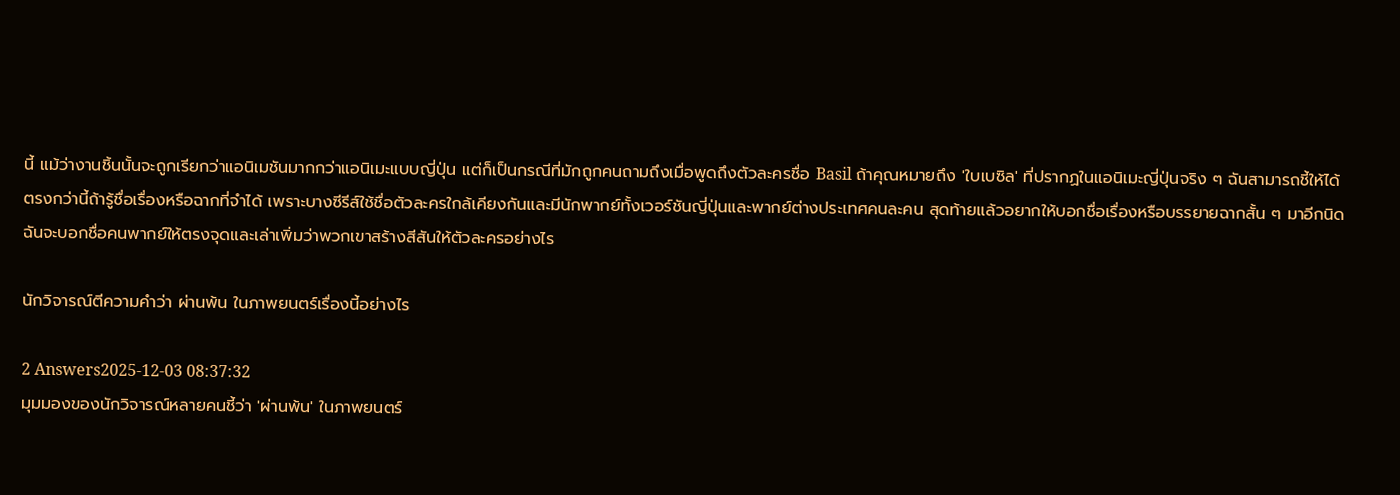นี้ แม้ว่างานชิ้นนั้นจะถูกเรียกว่าแอนิเมชันมากกว่าแอนิเมะแบบญี่ปุ่น แต่ก็เป็นกรณีที่มักถูกคนถามถึงเมื่อพูดถึงตัวละครชื่อ Basil ถ้าคุณหมายถึง 'ใบเบซิล' ที่ปรากฏในแอนิเมะญี่ปุ่นจริง ๆ ฉันสามารถชี้ให้ได้ตรงกว่านี้ถ้ารู้ชื่อเรื่องหรือฉากที่จำได้ เพราะบางซีรีส์ใช้ชื่อตัวละครใกล้เคียงกันและมีนักพากย์ทั้งเวอร์ชันญี่ปุ่นและพากย์ต่างประเทศคนละคน สุดท้ายแล้วอยากให้บอกชื่อเรื่องหรือบรรยายฉากสั้น ๆ มาอีกนิด ฉันจะบอกชื่อคนพากย์ให้ตรงจุดและเล่าเพิ่มว่าพวกเขาสร้างสีสันให้ตัวละครอย่างไร

นักวิจารณ์ตีความคำว่า ผ่านพ้น ในภาพยนตร์เรื่องนี้อย่างไร

2 Answers2025-12-03 08:37:32
มุมมองของนักวิจารณ์หลายคนชี้ว่า 'ผ่านพ้น' ในภาพยนตร์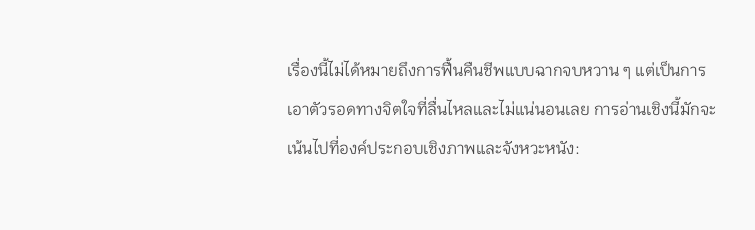เรื่องนี้ไม่ได้หมายถึงการฟื้นคืนชีพแบบฉากจบหวาน ๆ แต่เป็นการเอาตัวรอดทางจิตใจที่ลื่นไหลและไม่แน่นอนเลย การอ่านเชิงนี้มักจะเน้นไปที่องค์ประกอบเชิงภาพและจังหวะหนัง: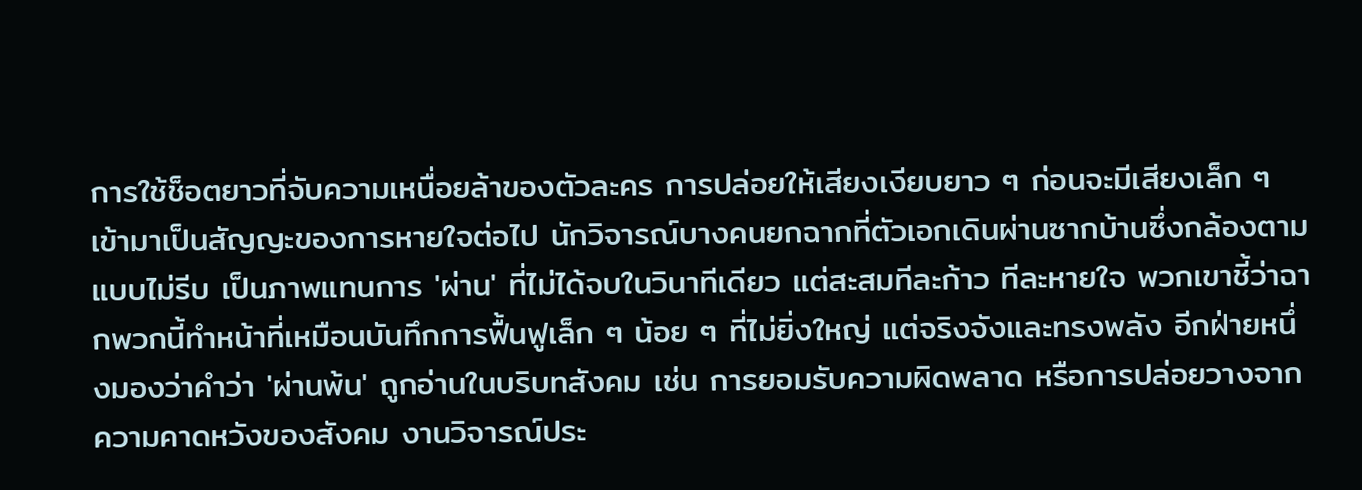การใช้ช็อตยาวที่จับความเหนื่อยล้าของตัวละคร การปล่อยให้เสียงเงียบยาว ๆ ก่อนจะมีเสียงเล็ก ๆ เข้ามาเป็นสัญญะของการหายใจต่อไป นักวิจารณ์บางคนยกฉากที่ตัวเอกเดินผ่านซากบ้านซึ่งกล้องตามแบบไม่รีบ เป็นภาพแทนการ 'ผ่าน' ที่ไม่ได้จบในวินาทีเดียว แต่สะสมทีละก้าว ทีละหายใจ พวกเขาชี้ว่าฉากพวกนี้ทำหน้าที่เหมือนบันทึกการฟื้นฟูเล็ก ๆ น้อย ๆ ที่ไม่ยิ่งใหญ่ แต่จริงจังและทรงพลัง อีกฝ่ายหนึ่งมองว่าคำว่า 'ผ่านพ้น' ถูกอ่านในบริบทสังคม เช่น การยอมรับความผิดพลาด หรือการปล่อยวางจากความคาดหวังของสังคม งานวิจารณ์ประ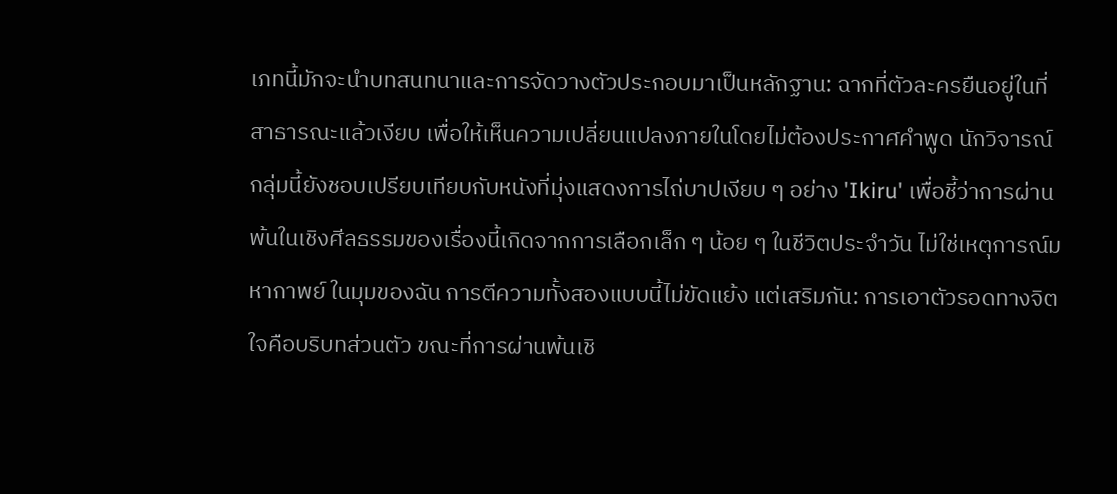เภทนี้มักจะนำบทสนทนาและการจัดวางตัวประกอบมาเป็นหลักฐาน: ฉากที่ตัวละครยืนอยู่ในที่สาธารณะแล้วเงียบ เพื่อให้เห็นความเปลี่ยนแปลงภายในโดยไม่ต้องประกาศคำพูด นักวิจารณ์กลุ่มนี้ยังชอบเปรียบเทียบกับหนังที่มุ่งแสดงการไถ่บาปเงียบ ๆ อย่าง 'Ikiru' เพื่อชี้ว่าการผ่านพ้นในเชิงศีลธรรมของเรื่องนี้เกิดจากการเลือกเล็ก ๆ น้อย ๆ ในชีวิตประจำวัน ไม่ใช่เหตุการณ์มหากาพย์ ในมุมของฉัน การตีความทั้งสองแบบนี้ไม่ขัดแย้ง แต่เสริมกัน: การเอาตัวรอดทางจิตใจคือบริบทส่วนตัว ขณะที่การผ่านพ้นเชิ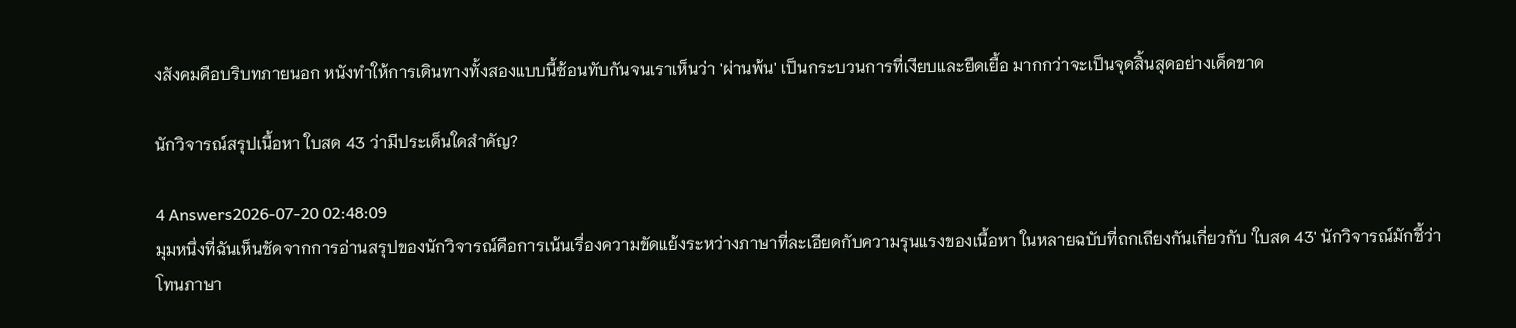งสังคมคือบริบทภายนอก หนังทำให้การเดินทางทั้งสองแบบนี้ซ้อนทับกันจนเราเห็นว่า 'ผ่านพ้น' เป็นกระบวนการที่เงียบและยืดเยื้อ มากกว่าจะเป็นจุดสิ้นสุดอย่างเด็ดขาด

นักวิจารณ์สรุปเนื้อหา ใบสด 43 ว่ามีประเด็นใดสำคัญ?

4 Answers2026-07-20 02:48:09
มุมหนึ่งที่ฉันเห็นชัดจากการอ่านสรุปของนักวิจารณ์คือการเน้นเรื่องความขัดแย้งระหว่างภาษาที่ละเอียดกับความรุนแรงของเนื้อหา ในหลายฉบับที่ถกเถียงกันเกี่ยวกับ 'ใบสด 43' นักวิจารณ์มักชี้ว่าโทนภาษา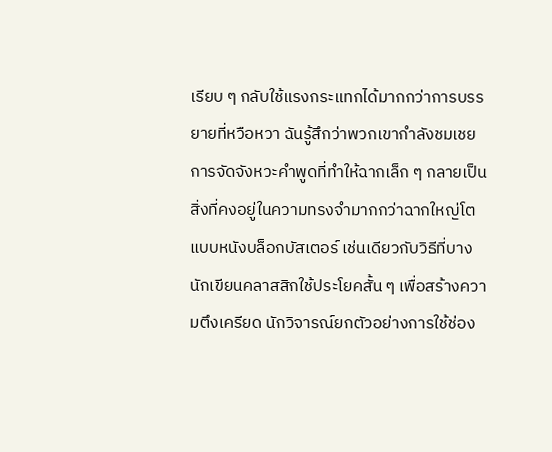เรียบ ๆ กลับใช้แรงกระแทกได้มากกว่าการบรรยายที่หวือหวา ฉันรู้สึกว่าพวกเขากำลังชมเชยการจัดจังหวะคำพูดที่ทำให้ฉากเล็ก ๆ กลายเป็นสิ่งที่คงอยู่ในความทรงจำมากกว่าฉากใหญ่โตแบบหนังบล็อกบัสเตอร์ เช่นเดียวกับวิธีที่บางนักเขียนคลาสสิกใช้ประโยคสั้น ๆ เพื่อสร้างความตึงเครียด นักวิจารณ์ยกตัวอย่างการใช้ช่อง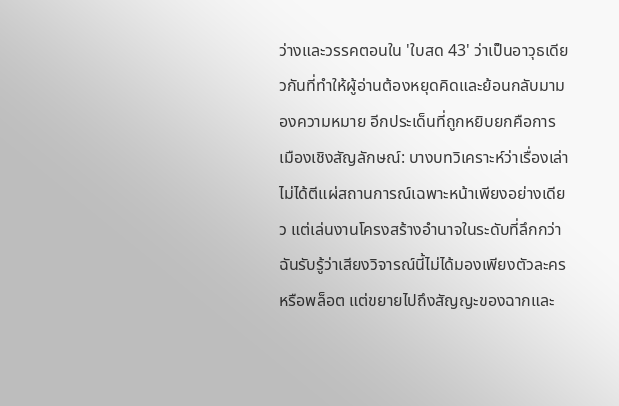ว่างและวรรคตอนใน 'ใบสด 43' ว่าเป็นอาวุธเดียวกันที่ทำให้ผู้อ่านต้องหยุดคิดและย้อนกลับมามองความหมาย อีกประเด็นที่ถูกหยิบยกคือการเมืองเชิงสัญลักษณ์: บางบทวิเคราะห์ว่าเรื่องเล่าไม่ได้ตีแผ่สถานการณ์เฉพาะหน้าเพียงอย่างเดียว แต่เล่นงานโครงสร้างอำนาจในระดับที่ลึกกว่า ฉันรับรู้ว่าเสียงวิจารณ์นี้ไม่ได้มองเพียงตัวละครหรือพล็อต แต่ขยายไปถึงสัญญะของฉากและ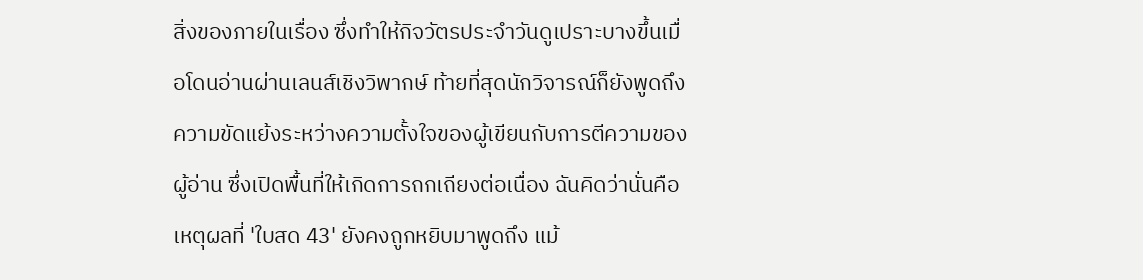สิ่งของภายในเรื่อง ซึ่งทำให้กิจวัตรประจำวันดูเปราะบางขึ้นเมื่อโดนอ่านผ่านเลนส์เชิงวิพากษ์ ท้ายที่สุดนักวิจารณ์ก็ยังพูดถึงความขัดแย้งระหว่างความตั้งใจของผู้เขียนกับการตีความของผู้อ่าน ซึ่งเปิดพื้นที่ให้เกิดการถกเถียงต่อเนื่อง ฉันคิดว่านั่นคือเหตุผลที่ 'ใบสด 43' ยังคงถูกหยิบมาพูดถึง แม้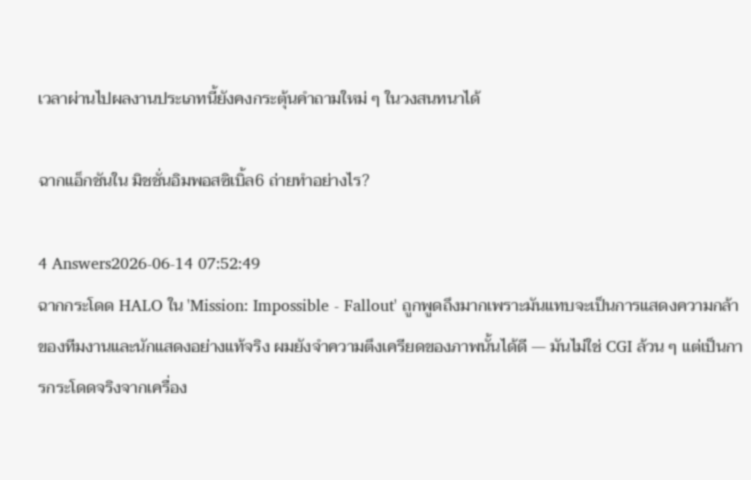เวลาผ่านไปผลงานประเภทนี้ยังคงกระตุ้นคำถามใหม่ ๆ ในวงสนทนาได้

ฉากแอ็กชันใน มิชชั่นอิมพอสซิเบิ้ล6 ถ่ายทำอย่างไร?

4 Answers2026-06-14 07:52:49
ฉากกระโดด HALO ใน 'Mission: Impossible - Fallout' ถูกพูดถึงมากเพราะมันแทบจะเป็นการแสดงความกล้าของทีมงานและนักแสดงอย่างแท้จริง ผมยังจำความตึงเครียดของภาพนั้นได้ดี — มันไม่ใช่ CGI ล้วน ๆ แต่เป็นการกระโดดจริงจากเครื่อง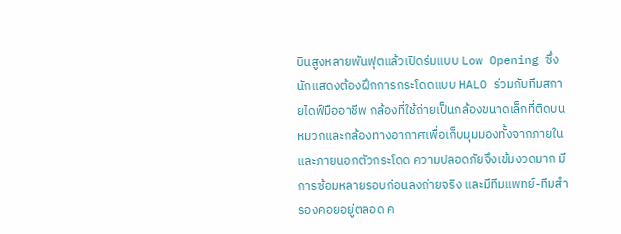บินสูงหลายพันฟุตแล้วเปิดร่มแบบ Low Opening ซึ่งนักแสดงต้องฝึกการกระโดดแบบ HALO ร่วมกับทีมสกายไดฟ์มืออาชีพ กล้องที่ใช้ถ่ายเป็นกล้องขนาดเล็กที่ติดบนหมวกและกล้องทางอากาศเพื่อเก็บมุมมองทั้งจากภายในและภายนอกตัวกระโดด ความปลอดภัยจึงเข้มงวดมาก มีการซ้อมหลายรอบก่อนลงถ่ายจริง และมีทีมแพทย์-ทีมสำรองคอยอยู่ตลอด ค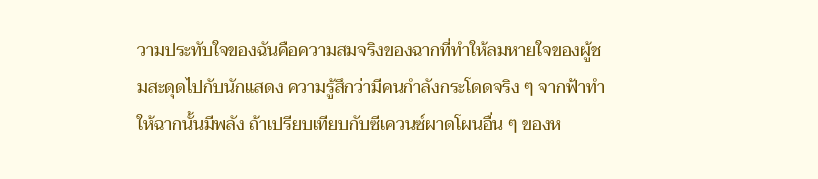วามประทับใจของฉันคือความสมจริงของฉากที่ทำให้ลมหายใจของผู้ชมสะดุดไปกับนักแสดง ความรู้สึกว่ามีคนกำลังกระโดดจริง ๆ จากฟ้าทำให้ฉากนั้นมีพลัง ถ้าเปรียบเทียบกับซีเควนซ์ผาดโผนอื่น ๆ ของห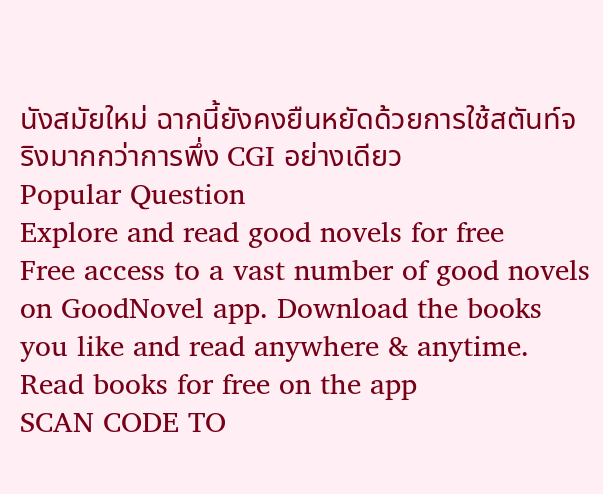นังสมัยใหม่ ฉากนี้ยังคงยืนหยัดด้วยการใช้สตันท์จริงมากกว่าการพึ่ง CGI อย่างเดียว
Popular Question
Explore and read good novels for free
Free access to a vast number of good novels on GoodNovel app. Download the books you like and read anywhere & anytime.
Read books for free on the app
SCAN CODE TO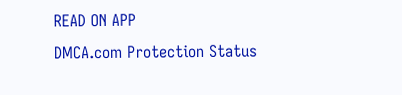READ ON APP
DMCA.com Protection Status